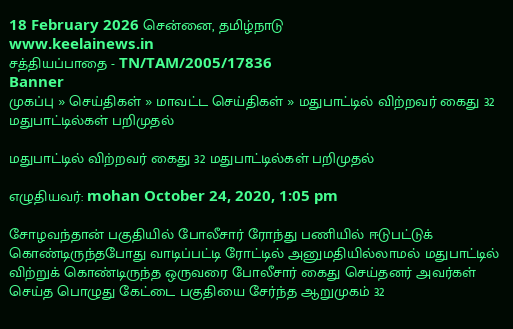18 February 2026 சென்னை, தமிழ்நாடு
www.keelainews.in
சத்தியப்பாதை - TN/TAM/2005/17836
Banner
முகப்பு » செய்திகள் » மாவட்ட செய்திகள் » மதுபாட்டில் விற்றவர் கைது 32 மதுபாட்டில்கள் பறிமுதல்

மதுபாட்டில் விற்றவர் கைது 32 மதுபாட்டில்கள் பறிமுதல்

எழுதியவர்: mohan October 24, 2020, 1:05 pm

சோழவந்தான் பகுதியில் போலீசார் ரோந்து பணியில் ஈடுபட்டுக் கொண்டிருந்தபோது வாடிப்பட்டி ரோட்டில் அனுமதியில்லாமல் மதுபாட்டில் விற்றுக் கொண்டிருந்த ஒருவரை போலீசார் கைது செய்தனர் அவர்கள் செய்த பொழுது கேட்டை பகுதியை சேர்ந்த ஆறுமுகம் 32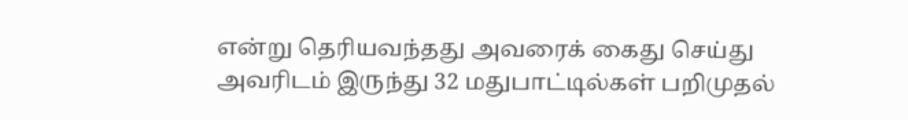என்று தெரியவந்தது அவரைக் கைது செய்து அவரிடம் இருந்து 32 மதுபாட்டில்கள் பறிமுதல்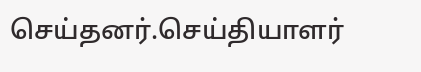செய்தனர்.செய்தியாளர்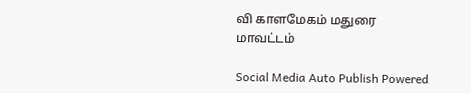வி காளமேகம் மதுரை மாவட்டம்

Social Media Auto Publish Powered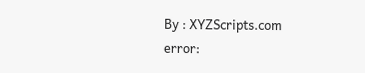By : XYZScripts.com
error: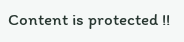Content is protected !!